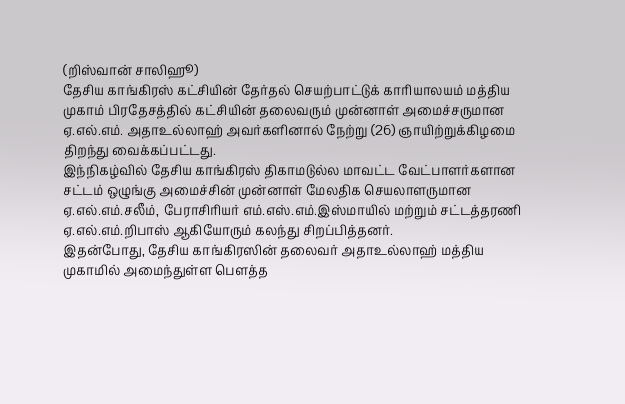(றிஸ்வான் சாலிஹூ)
தேசிய காங்கிரஸ் கட்சியின் தேர்தல் செயற்பாட்டுக் காரியாலயம் மத்திய முகாம் பிரதேசத்தில் கட்சியின் தலைவரும் முன்னாள் அமைச்சருமான ஏ.எல்.எம். அதாஉல்லாஹ் அவர்களினால் நேற்று (26) ஞாயிற்றுக்கிழமை திறந்து வைக்கப்பட்டது.
இந்நிகழ்வில் தேசிய காங்கிரஸ் திகாமடுல்ல மாவட்ட வேட்பாளர்களான சட்டம் ஒழுங்கு அமைச்சின் முன்னாள் மேலதிக செயலாளருமான ஏ.எல்.எம்.சலீம், பேராசிரியர் எம்.எஸ்.எம்.இஸ்மாயில் மற்றும் சட்டத்தரணி ஏ.எல்.எம்.றிபாஸ் ஆகியோரும் கலந்து சிறப்பித்தனர்.
இதன்போது, தேசிய காங்கிரஸின் தலைவர் அதாஉல்லாஹ் மத்திய முகாமில் அமைந்துள்ள பௌத்த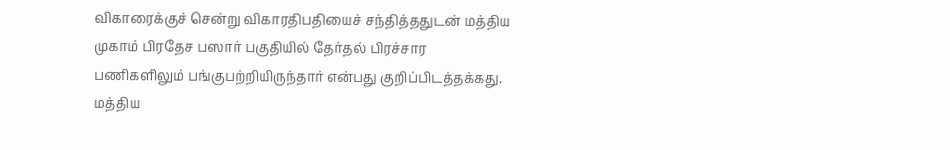விகாரைக்குச் சென்று விகாரதிபதியைச் சந்தித்ததுடன் மத்திய முகாம் பிரதேச பஸார் பகுதியில் தேர்தல் பிரச்சார பணிகளிலும் பங்குபற்றியிருந்தார் என்பது குறிப்பிடத்தக்கது.
மத்திய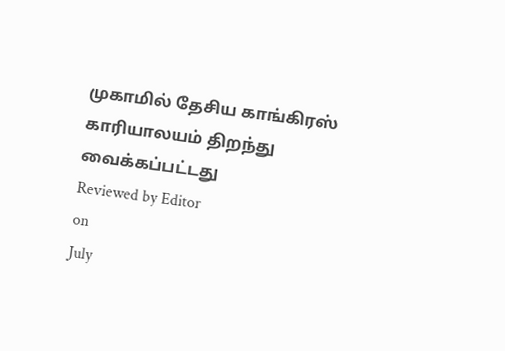முகாமில் தேசிய காங்கிரஸ் காரியாலயம் திறந்து வைக்கப்பட்டது
Reviewed by Editor
on
July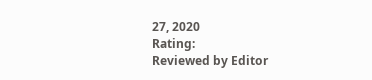27, 2020
Rating:
Reviewed by Editor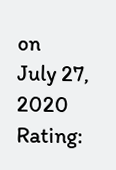on
July 27, 2020
Rating: